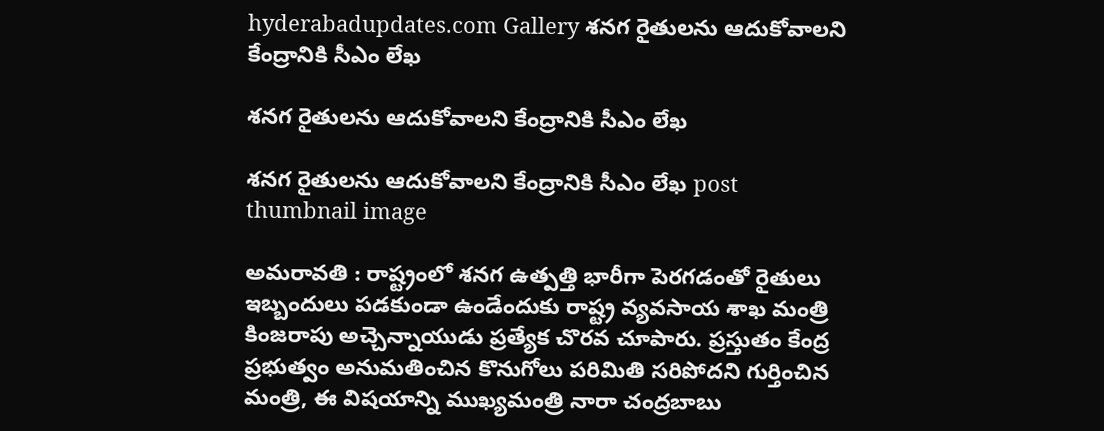hyderabadupdates.com Gallery శ‌న‌గ రైతుల‌ను ఆదుకోవాల‌ని కేంద్రానికి సీఎం లేఖ

శ‌న‌గ రైతుల‌ను ఆదుకోవాల‌ని కేంద్రానికి సీఎం లేఖ

శ‌న‌గ రైతుల‌ను ఆదుకోవాల‌ని కేంద్రానికి సీఎం లేఖ post thumbnail image

అమ‌రావ‌తి : రాష్ట్రంలో శనగ ఉత్పత్తి భారీగా పెరగడంతో రైతులు ఇబ్బందులు పడకుండా ఉండేందుకు రాష్ట్ర వ్యవసాయ శాఖ మంత్రి కింజరాపు అచ్చెన్నాయుడు ప్రత్యేక చొరవ చూపారు. ప్రస్తుతం కేంద్ర ప్రభుత్వం అనుమతించిన కొనుగోలు పరిమితి సరిపోదని గుర్తించిన మంత్రి, ఈ విషయాన్ని ముఖ్యమంత్రి నారా చంద్రబాబు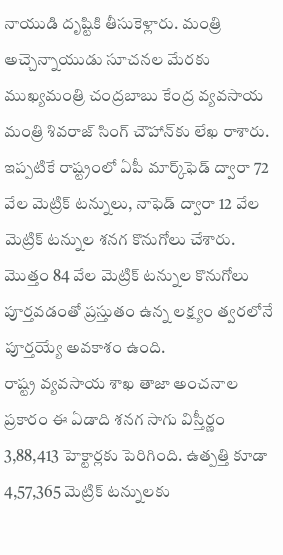నాయుడి దృష్టికి తీసుకెళ్లారు. మంత్రి అచ్చెన్నాయుడు సూచనల మేరకు ముఖ్యమంత్రి చంద్రబాబు కేంద్ర వ్యవసాయ మంత్రి శివరాజ్ సింగ్ చౌహాన్‌కు లేఖ రాశారు. ఇప్పటికే రాష్ట్రంలో ఏపీ మార్క్‌ఫెడ్ ద్వారా 72 వేల మెట్రిక్ టన్నులు, నాఫెడ్ ద్వారా 12 వేల మెట్రిక్ టన్నుల శనగ కొనుగోలు చేశారు. మొత్తం 84 వేల మెట్రిక్ టన్నుల కొనుగోలు పూర్తవడంతో ప్రస్తుతం ఉన్న లక్ష్యం త్వరలోనే పూర్తయ్యే అవకాశం ఉంది.
రాష్ట్ర వ్యవసాయ శాఖ తాజా అంచనాల ప్రకారం ఈ ఏడాది శనగ సాగు విస్తీర్ణం 3,88,413 హెక్టార్లకు పెరిగింది. ఉత్పత్తి కూడా 4,57,365 మెట్రిక్ టన్నులకు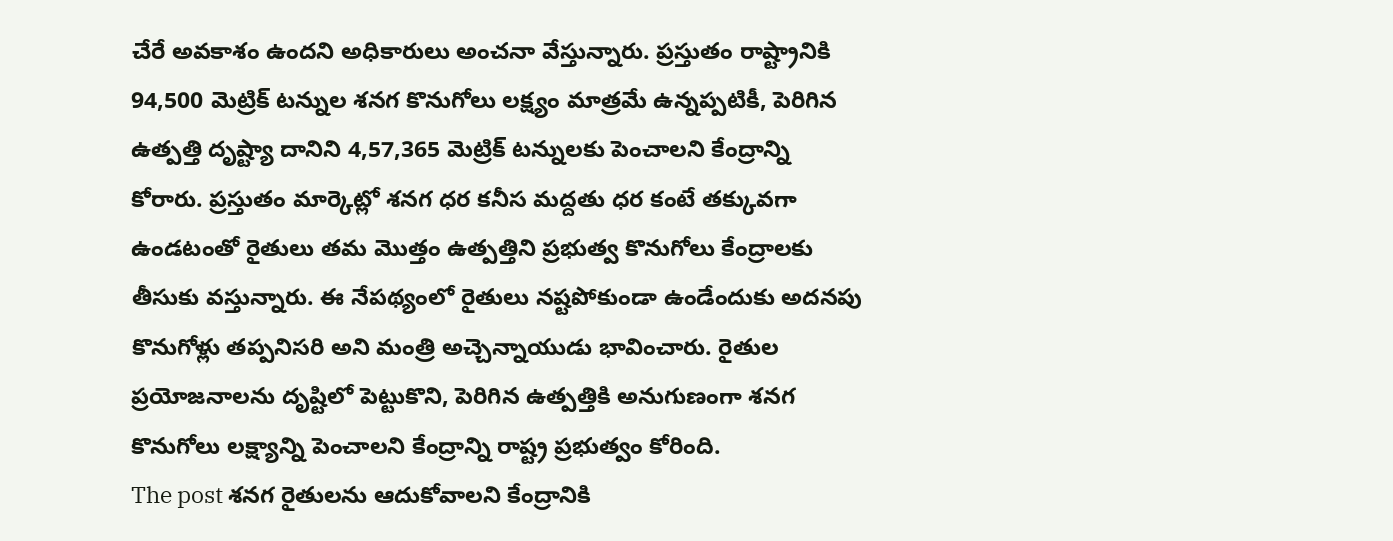చేరే అవకాశం ఉందని అధికారులు అంచనా వేస్తున్నారు. ప్రస్తుతం రాష్ట్రానికి 94,500 మెట్రిక్ టన్నుల శనగ కొనుగోలు లక్ష్యం మాత్రమే ఉన్నప్పటికీ, పెరిగిన ఉత్పత్తి దృష్ట్యా దానిని 4,57,365 మెట్రిక్ టన్నులకు పెంచాలని కేంద్రాన్ని కోరారు. ప్రస్తుతం మార్కెట్లో శనగ ధర కనీస మద్దతు ధర కంటే తక్కువగా ఉండటంతో రైతులు తమ మొత్తం ఉత్పత్తిని ప్రభుత్వ కొనుగోలు కేంద్రాలకు తీసుకు వస్తున్నారు. ఈ నేపథ్యంలో రైతులు నష్టపోకుండా ఉండేందుకు అదనపు కొనుగోళ్లు తప్పనిసరి అని మంత్రి అచ్చెన్నాయుడు భావించారు. రైతుల ప్రయోజనాలను దృష్టిలో పెట్టుకొని, పెరిగిన ఉత్పత్తికి అనుగుణంగా శనగ కొనుగోలు లక్ష్యాన్ని పెంచాలని కేంద్రాన్ని రాష్ట్ర ప్రభుత్వం కోరింది.
The post శ‌న‌గ రైతుల‌ను ఆదుకోవాల‌ని కేంద్రానికి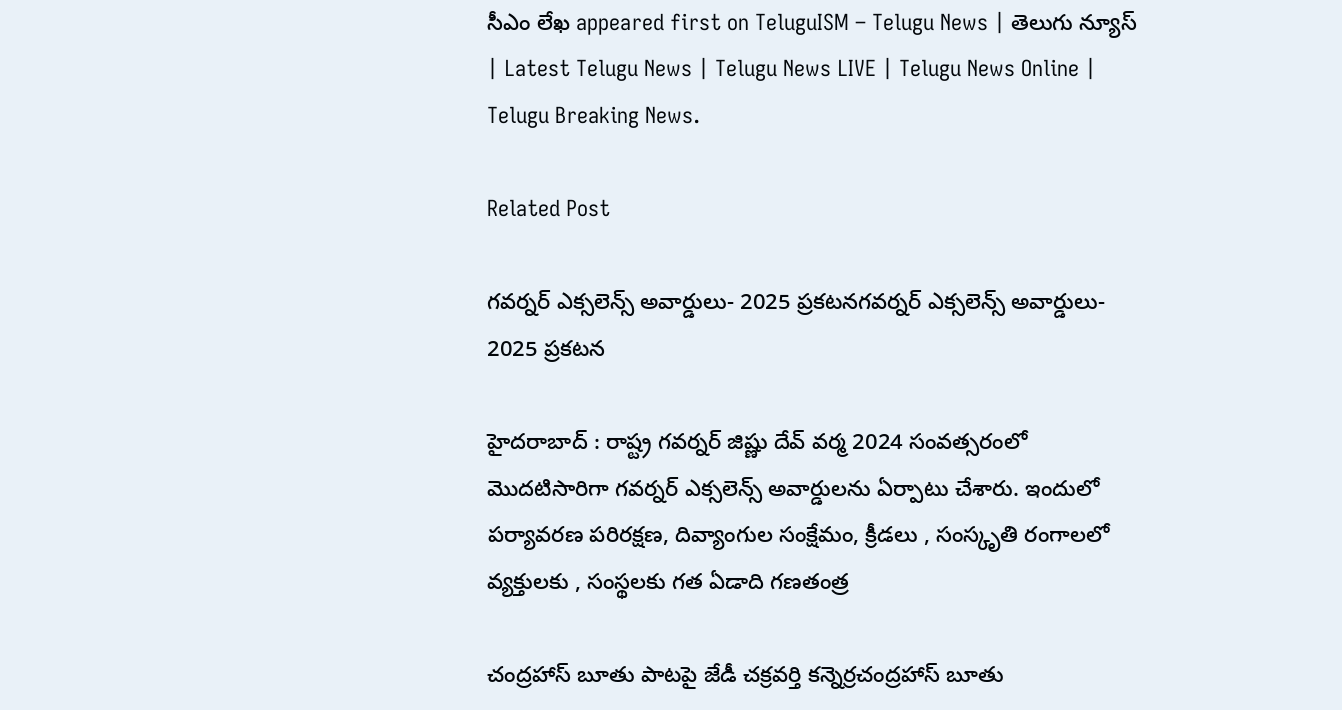సీఎం లేఖ appeared first on TeluguISM – Telugu News | తెలుగు న్యూస్ | Latest Telugu News | Telugu News LIVE | Telugu News Online | Telugu Breaking News.

Related Post

గవర్నర్ ఎక్సలెన్స్ అవార్డులు- 2025 ప్ర‌క‌ట‌నగవర్నర్ ఎక్సలెన్స్ అవార్డులు- 2025 ప్ర‌క‌ట‌న

హైద‌రాబాద్ : రాష్ట్ర గవర్నర్ జిష్ణు దేవ్ వ‌ర్మ‌ 2024 సంవత్సరంలో మొదటిసారిగా గవర్నర్ ఎక్సలెన్స్ అవార్డులను ఏర్పాటు చేశారు. ఇందులో పర్యావరణ పరిరక్షణ, దివ్యాంగుల సంక్షేమం, క్రీడలు , సంస్కృతి రంగాలలో వ్యక్తులకు , సంస్థలకు గ‌త ఏడాది గ‌ణ‌తంత్ర

చంద్ర‌హాస్ బూతు పాటపై జేడీ చ‌క్ర‌వ‌ర్తి క‌న్నెర్ర‌చంద్ర‌హాస్ బూతు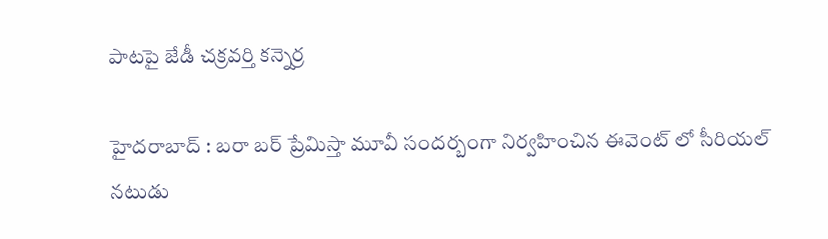పాటపై జేడీ చ‌క్ర‌వ‌ర్తి క‌న్నెర్ర‌

హైద‌రాబాద్ : బ‌రా బ‌ర్ ప్రేమిస్తా మూవీ సంద‌ర్బంగా నిర్వ‌హించిన ఈవెంట్ లో సీరియల్ న‌టుడు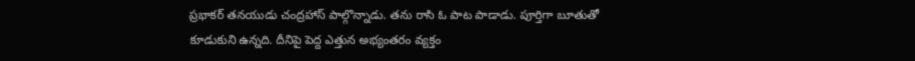ప్ర‌భాక‌ర్ త‌న‌యుడు చంద్ర‌హాస్ పాల్గొన్నాడు. త‌ను రాసి ఓ పాట పాడాడు. పూర్తిగా బూతుతో కూడుకుని ఉన్న‌ది. దీనిపై పెద్ద ఎత్తున అభ్యంత‌రం వ్య‌క్తం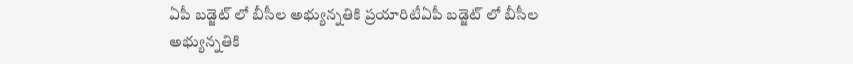ఏపీ బ‌డ్జెట్ లో బీసీల అభ్యున్న‌తికి ప్ర‌యారిటీఏపీ బ‌డ్జెట్ లో బీసీల అభ్యున్న‌తికి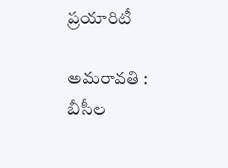ప్ర‌యారిటీ

అమరావతి : బీసీల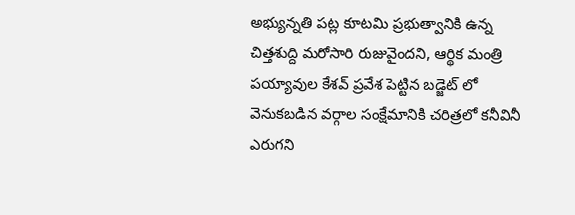అభ్యున్నతి పట్ల కూటమి ప్రభుత్వానికి ఉన్న చిత్తశుద్ది మరోసారి రుజువైందని, ఆర్థిక మంత్రి పయ్యావుల కేశవ్ ప్రవేశ పెట్టిన బడ్జెట్ లో వెనుకబడిన వర్గాల సంక్షేమానికి చరిత్రలో కనీవినీ ఎరుగని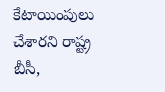కేటాయింపులు చేశారని రాష్ట్ర బీసీ,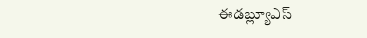ఈడబ్ల్యూఎస్